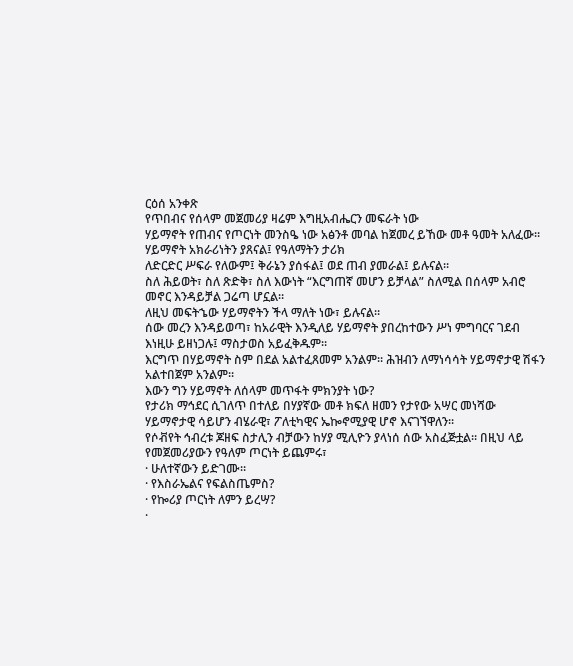ርዕሰ አንቀጽ
የጥበብና የሰላም መጀመሪያ ዛሬም እግዚአብሔርን መፍራት ነው
ሃይማኖት የጠብና የጦርነት መንስዔ ነው አፅንቶ መባል ከጀመረ ይኸው መቶ ዓመት አለፈው።
ሃይማኖት አክራሪነትን ያጸናል፤ የዓለማትን ታሪክ
ለድርድር ሥፍራ የለውም፤ ቅራኔን ያሰፋል፤ ወደ ጠብ ያመራል፤ ይሉናል።
ስለ ሕይወት፣ ስለ ጽድቅ፣ ስለ እውነት “እርግጠኛ መሆን ይቻላል” ስለሚል በሰላም አብሮ መኖር እንዳይቻል ጋሬጣ ሆኗል።
ለዚህ መፍትኄው ሃይማኖትን ችላ ማለት ነው፣ ይሉናል።
ሰው መረን እንዳይወጣ፣ ከአራዊት እንዲለይ ሃይማኖት ያበረከተውን ሥነ ምግባርና ገደብ እነዚሁ ይዘነጋሉ፤ ማስታወስ አይፈቅዱም።
እርግጥ በሃይማኖት ስም በደል አልተፈጸመም አንልም። ሕዝብን ለማነሳሳት ሃይማኖታዊ ሽፋን አልተበጀም አንልም።
እውን ግን ሃይማኖት ለሰላም መጥፋት ምክንያት ነው?
የታሪክ ማኅደር ሲገለጥ በተለይ በሃያኛው መቶ ክፍለ ዘመን የታየው አሣር መነሻው ሃይማኖታዊ ሳይሆን ብሄራዊ፣ ፖለቲካዊና ኤኰኖሚያዊ ሆኖ እናገኘዋለን።
የሶቭየት ኅብረቱ ጆዘፍ ስታሊን ብቻውን ከሃያ ሚሊዮን ያላነሰ ሰው አስፈጅቷል። በዚህ ላይ የመጀመሪያውን የዓለም ጦርነት ይጨምሩ፣
· ሁለተኛውን ይድገሙ።
· የእስራኤልና የፍልስጤምስ?
· የኰሪያ ጦርነት ለምን ይረሣ?
·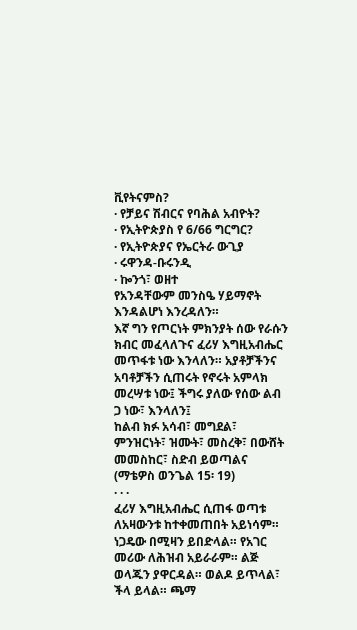ቪየትናምስ?
· የቻይና ሽብርና የባሕል አብዮት?
· የኢትዮጵያስ የ 6/66 ግርግር?
· የኢትዮጵያና የኤርትራ ውጊያ
· ሩዋንዳ-ቡሩንዲ
· ኰንጎ፣ ወዘተ
የአንዳቸውም መንስዔ ሃይማኖት እንዳልሆነ እንረዳለን።
እኛ ግን የጦርነት ምክንያት ሰው የራሱን ክብር መፈላለጉና ፈሪሃ እግዚአብሔር መጥፋቱ ነው እንላለን። አያቶቻችንና አባቶቻችን ሲጠሩት የኖሩት አምላክ መረሣቱ ነው፤ ችግሩ ያለው የሰው ልብ ጋ ነው፣ እንላለን፤
ከልብ ክፉ አሳብ፣ መግደል፣ ምንዝርነት፣ ዝሙት፣ መስረቅ፣ በውሸት መመስከር፣ ስድብ ይወጣልና (ማቴዎስ ወንጌል 15፡ 19)
· · ·
ፈሪሃ እግዚአብሔር ሲጠፋ ወጣቱ ለአዛውንቱ ከተቀመጠበት አይነሳም። ነጋዴው በሚዛን ይበድላል። የአገር መሪው ለሕዝብ አይራራም። ልጅ ወላጁን ያዋርዳል። ወልዶ ይጥላል፣ ችላ ይላል። ጫማ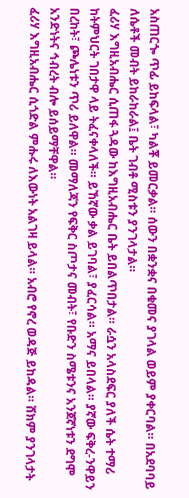አስጠርጐ ጥፊ ይከፍላል፣ ካልቾ ይመርቃል። ሰውን በቋንቋና በቁመና ያገላል ወይም ያቀርባል። በአደባባይ ለሴቶች መብት ይከራከራል፤ ቤት ገብቶ ሚስቱን ያንገላታል።
ፈሪሃ እግዚአብሔር ሲጠፋ ጓዳው ከእግዚአብሔር ቤት ይበልጥበታል። ራሷን አላስደፍር ያለች ሴት ተማሪ ከትምህርት ገበታዋ ላይ ትፈናቀላለች። ይኸኛው ቃል ይገባል፣ ያፈርሳል። አማና ይበላል። ያኛው ፍቅረ-ንዋይን በረከት፣ ጮሌነቱን ጥሪ ይለዋል። መማለጃን የፍቅር ስጦታና መብት፣ የቡድን ስሜቱንና አንጀኛነቱን ደግሞ አንድነትና ኅብረት ብሎ ይሰይማቸዋል።
ፈሪሃ እግዚአብሔር ሲጎድል ምሑሩ ለእውነት አልገዛ ይላል። አብሮ የኖረ ወዳጅ ይከዳል። ሸክም ያንገላታት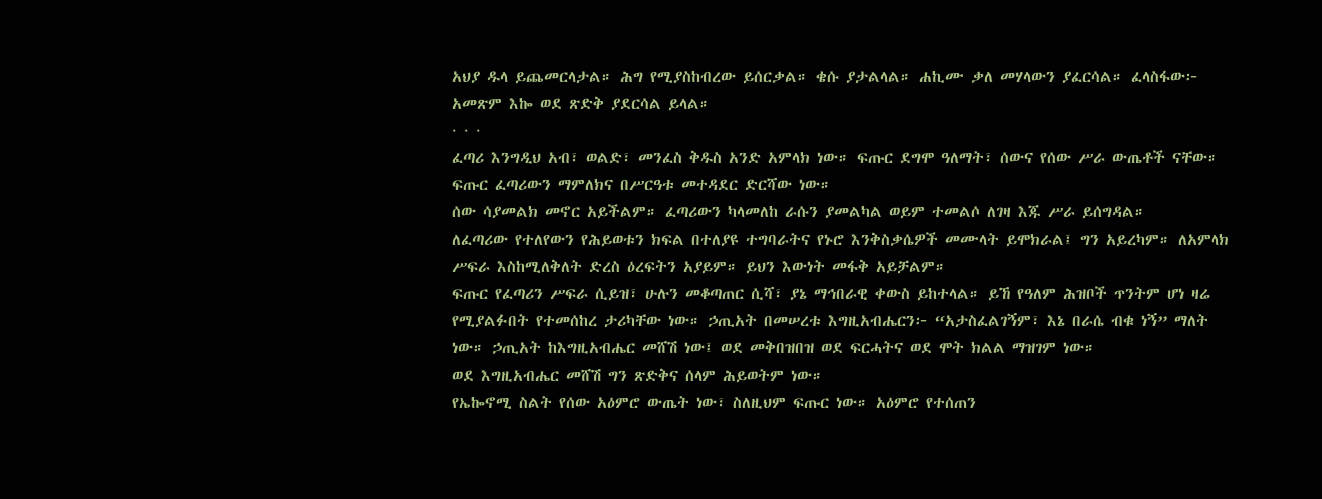አህያ ዱላ ይጨመርላታል። ሕግ የሚያስከብረው ይሰርቃል። ቄሱ ያታልላል። ሐኪሙ ቃለ መሃላውን ያፈርሳል። ፈላስፋው፦ አመጽም እኰ ወደ ጽድቅ ያደርሳል ይላል።
· · ·
ፈጣሪ እንግዲህ አብ፣ ወልድ፣ መንፈስ ቅዱስ አንድ አምላክ ነው። ፍጡር ደግሞ ዓለማት፣ ሰውና የሰው ሥራ ውጤቶች ናቸው። ፍጡር ፈጣሪውን ማምለክና በሥርዓቱ መተዳደር ድርሻው ነው።
ሰው ሳያመልክ መኖር አይችልም። ፈጣሪውን ካላመለከ ራሱን ያመልካል ወይም ተመልሶ ለገዛ እጁ ሥራ ይሰግዳል።
ለፈጣሪው የተለየውን የሕይወቱን ክፍል በተለያዩ ተግባራትና የኑሮ እንቅስቃሴዎች መሙላት ይሞክራል፤ ግን አይረካም። ለአምላክ ሥፍራ እስከሚለቅለት ድረስ ዕረፍትን አያይም። ይህን እውነት መፋቅ አይቻልም።
ፍጡር የፈጣሪን ሥፍራ ሲይዝ፣ ሁሉን መቆጣጠር ሲሻ፣ ያኔ ማኅበራዊ ቀውስ ይከተላል። ይኸ የዓለም ሕዝቦች ጥንትም ሆነ ዛሬ የሚያልፉበት የተመሰከረ ታሪካቸው ነው። ኃጢአት በመሠረቱ እግዚአብሔርን፦ “አታስፈልገኝም፣ እኔ በራሴ ብቁ ነኝ” ማለት ነው። ኃጢአት ከእግዚአብሔር መሸሽ ነው፤ ወደ መቅበዝበዝ ወደ ፍርሓትና ወደ ሞት ክልል ማዝገም ነው።
ወደ እግዚአብሔር መሸሽ ግን ጽድቅና ሰላም ሕይወትም ነው።
የኤኰኖሚ ስልት የሰው አዕምሮ ውጤት ነው፣ ስለዚህም ፍጡር ነው። አዕምሮ የተሰጠን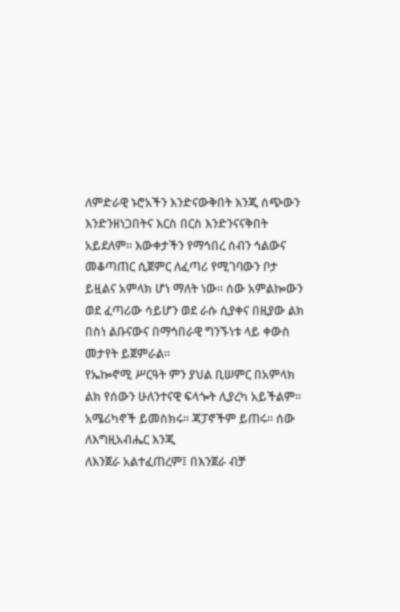ለምድራዊ ኑሮአችን እንድናውቅበት እንጂ ሰጭውን እንድንዘነጋበትና እርስ በርስ እንድንናናቅበት አይደለም። እውቀታችን የማኅበረ ሰብን ኅልውና መቆጣጠር ሲጀምር ለፈጣሪ የሚገባውን ቦታ ይዟልና አምላክ ሆነ ማለት ነው። ሰው አምልኰውን ወደ ፈጣሪው ሳይሆን ወደ ራሱ ሲያቀና በዚያው ልክ በስነ ልቡናውና በማኅበራዊ ግንኙነቱ ላይ ቀውስ መታየት ይጀምራል።
የኤኰኖሚ ሥርዓት ምን ያህል ቢሠምር በአምላክ ልክ የሰውን ሁለንተናዊ ፍላጐት ሊያረካ አይችልም። አሜሪካኖች ይመስክሩ። ጃፓኖችም ይጠሩ። ሰው ለእግዚአብሔር እንጂ
ለእንጀራ አልተፈጠረም፤ በእንጀራ ብቻ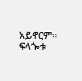አይኖርም። ፍላጐቱ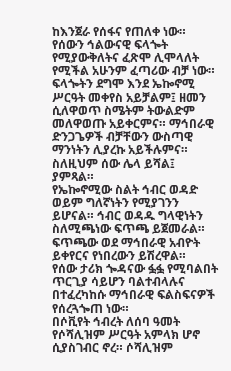ከእንጀራ የሰፋና የጠለቀ ነው። የሰውን ኅልውናዊ ፍላጐት የሚያውቅለትና ፈጽሞ ሊሞላለት የሚችል አሁንም ፈጣሪው ብቻ ነው።
ፍላጐትን ደግሞ እንደ ኤኰኖሚ ሥርዓት መቀየስ አይቻልም፤ ዘመን ሲለዋወጥ ስሜትም ትውልድም መለዋወጡ አይቀርምና። ማኅበራዊ ድንጋጌዎች ብቻቸውን ውስጣዊ ማንነትን ሊያረኩ አይችሉምና። ስለዚህም ሰው ሌላ ይሻል፤ ያምጻል።
የኤኰኖሚው ስልት ኅብር ወዳድ ወይም ግለኛነትን የሚያገንን ይሆናል። ኅብር ወዳዱ ግላዊነትን ስለሚጫነው ፍጥጫ ይጀመራል። ፍጥጫው ወደ ማኅበራዊ አብዮት ይቀየርና የነበረውን ይሽረዋል።
የሰው ታሪክ ጐዳናው ፏፏ የሚባልበት ጥርጊያ ሳይሆን ባልተብላሉና በተፈረካከሱ ማኅበራዊ ፍልስፍናዎች የሰረጓጐጠ ነው።
በሶቪየት ኅብረት ለሰባ ዓመት የሶሻሊዝም ሥርዓት አምላክ ሆኖ ሲያስገብር ኖረ። ሶሻሊዝም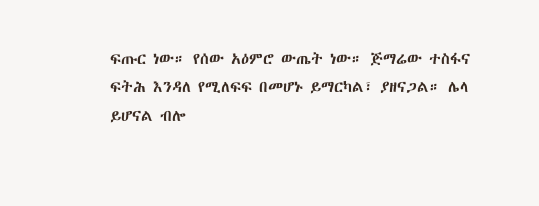ፍጡር ነው። የሰው አዕምሮ ውጤት ነው። ጅማሬው ተስፋና ፍትሕ እንዳለ የሚለፍፍ በመሆኑ ይማርካል፣ ያዘናጋል። ሌላ ይሆናል ብሎ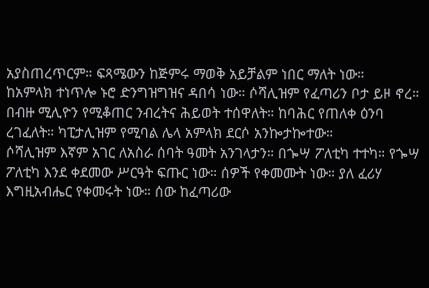አያስጠረጥርም። ፍጻሜውን ከጅምሩ ማወቅ አይቻልም ነበር ማለት ነው።
ከአምላክ ተነጥሎ ኑሮ ድንግዝግዝና ዳበሳ ነው። ሶሻሊዝም የፈጣሪን ቦታ ይዞ ኖረ። በብዙ ሚሊዮን የሚቆጠር ንብረትና ሕይወት ተሰዋለት። ከባሕር የጠለቀ ዕንባ ረገፈለት። ካፒታሊዝም የሚባል ሌላ አምላክ ደርሶ አንኰታኰተው።
ሶሻሊዝም እኛም አገር ለአስራ ሰባት ዓመት አንገላታን። በጐሣ ፖለቲካ ተተካ። የጐሣ ፖለቲካ እንደ ቀደመው ሥርዓት ፍጡር ነው። ሰዎች የቀመሙት ነው። ያለ ፈሪሃ እግዚአብሔር የቀመሩት ነው። ሰው ከፈጣሪው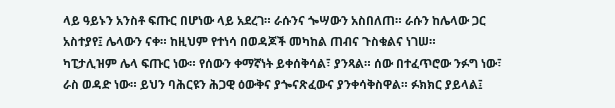ላይ ዓይኑን አንስቶ ፍጡር በሆነው ላይ አደረገ። ራሱንና ጐሣውን አስበለጠ። ራሱን ከሌላው ጋር አስተያየ፤ ሌላውን ናቀ። ከዚህም የተነሳ በወዳጆች መካከል ጠብና ጉስቁልና ነገሠ።
ካፒታሊዝም ሌላ ፍጡር ነው። የሰውን ቀማኛነት ይቀሰቅሳል፣ ያንጻል። ሰው በተፈጥሮው ንፉግ ነው፣ ራስ ወዳድ ነው። ይህን ባሕርዩን ሕጋዊ ዕውቅና ያጐናጽፈውና ያንቀሳቅስዋል። ፉክክር ያይላል፤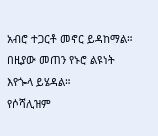አብሮ ተጋርቶ መኖር ይዳከማል። በዚያው መጠን የኑሮ ልዩነት እየጐላ ይሄዳል።
የሶሻሊዝም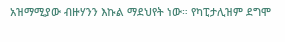አዝማሚያው ብዙሃንን እኩል ማደህየት ነው። የካፒታሊዝም ደግሞ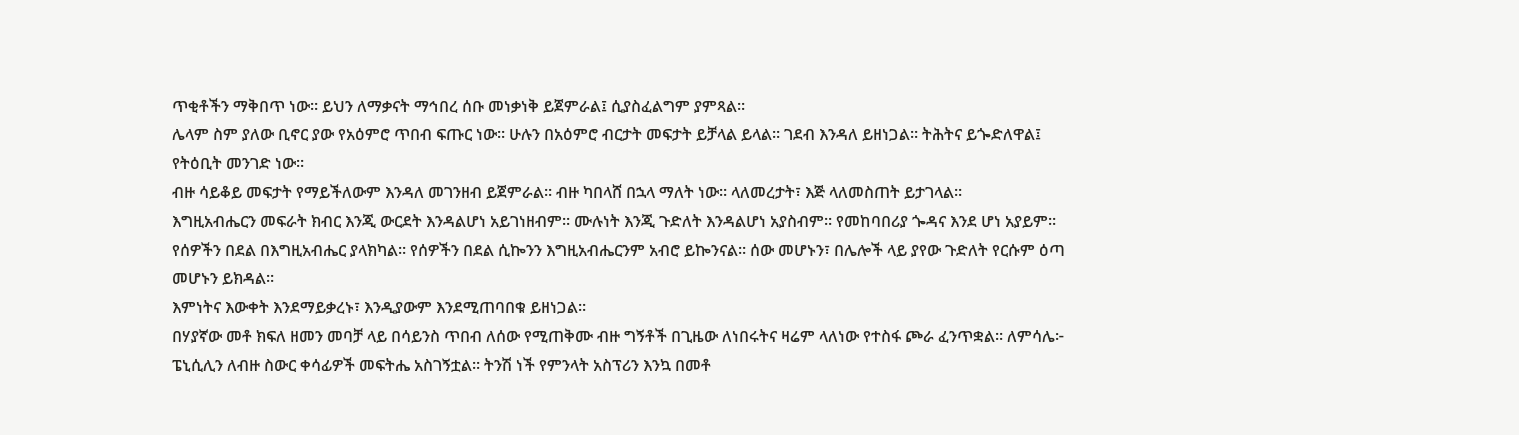ጥቂቶችን ማቅበጥ ነው። ይህን ለማቃናት ማኅበረ ሰቡ መነቃነቅ ይጀምራል፤ ሲያስፈልግም ያምጻል።
ሌላም ስም ያለው ቢኖር ያው የአዕምሮ ጥበብ ፍጡር ነው። ሁሉን በአዕምሮ ብርታት መፍታት ይቻላል ይላል። ገደብ እንዳለ ይዘነጋል። ትሕትና ይጐድለዋል፤ የትዕቢት መንገድ ነው።
ብዙ ሳይቆይ መፍታት የማይችለውም እንዳለ መገንዘብ ይጀምራል። ብዙ ካበላሸ በኋላ ማለት ነው። ላለመረታት፣ እጅ ላለመስጠት ይታገላል።
እግዚአብሔርን መፍራት ክብር እንጂ ውርደት እንዳልሆነ አይገነዘብም። ሙሉነት እንጂ ጉድለት እንዳልሆነ አያስብም። የመከባበሪያ ጐዳና እንደ ሆነ አያይም። የሰዎችን በደል በእግዚአብሔር ያላክካል። የሰዎችን በደል ሲኰንን እግዚአብሔርንም አብሮ ይኰንናል። ሰው መሆኑን፣ በሌሎች ላይ ያየው ጉድለት የርሱም ዕጣ መሆኑን ይክዳል።
እምነትና እውቀት እንደማይቃረኑ፣ እንዲያውም እንደሚጠባበቁ ይዘነጋል።
በሃያኛው መቶ ክፍለ ዘመን መባቻ ላይ በሳይንስ ጥበብ ለሰው የሚጠቅሙ ብዙ ግኝቶች በጊዜው ለነበሩትና ዛሬም ላለነው የተስፋ ጮራ ፈንጥቋል። ለምሳሌ፦ ፔኒሲሊን ለብዙ ስውር ቀሳፊዎች መፍትሔ አስገኝቷል። ትንሽ ነች የምንላት አስፕሪን እንኳ በመቶ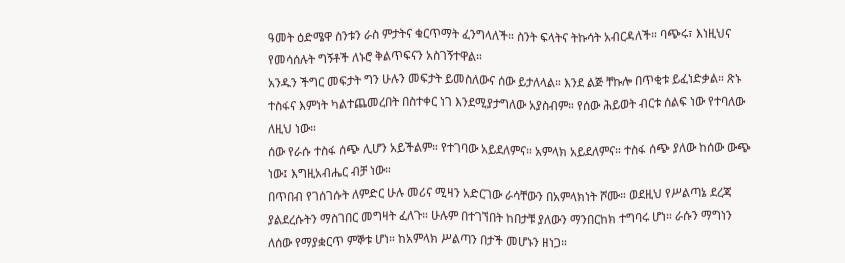ዓመት ዕድሜዋ ስንቱን ራስ ምታትና ቁርጥማት ፈንግላለች። ስንት ፍላትና ትኩሳት አብርዳለች። ባጭሩ፣ እነዚህና የመሳሰሉት ግኝቶች ለኑሮ ቅልጥፍናን አስገኝተዋል።
አንዱን ችግር መፍታት ግን ሁሉን መፍታት ይመስለውና ሰው ይታለላል። እንደ ልጅ ቸኩሎ በጥቂቱ ይፈነድቃል። ጽኑ ተስፋና እምነት ካልተጨመረበት በስተቀር ነገ እንደሚያታግለው አያስብም። የሰው ሕይወት ብርቱ ሰልፍ ነው የተባለው ለዚህ ነው።
ሰው የራሱ ተስፋ ሰጭ ሊሆን አይችልም። የተገባው አይደለምና። አምላክ አይደለምና። ተስፋ ሰጭ ያለው ከሰው ውጭ ነው፤ እግዚአብሔር ብቻ ነው።
በጥበብ የገሰገሱት ለምድር ሁሉ መሪና ሚዛን አድርገው ራሳቸውን በአምላክነት ሾሙ። ወደዚህ የሥልጣኔ ደረጃ ያልደረሱትን ማስገበር መግዛት ፈለጉ። ሁሉም በተገኘበት ከበታቹ ያለውን ማንበርከክ ተግባሩ ሆነ። ራሱን ማግነን ለሰው የማያቋርጥ ምኞቱ ሆነ። ከአምላክ ሥልጣን በታች መሆኑን ዘነጋ።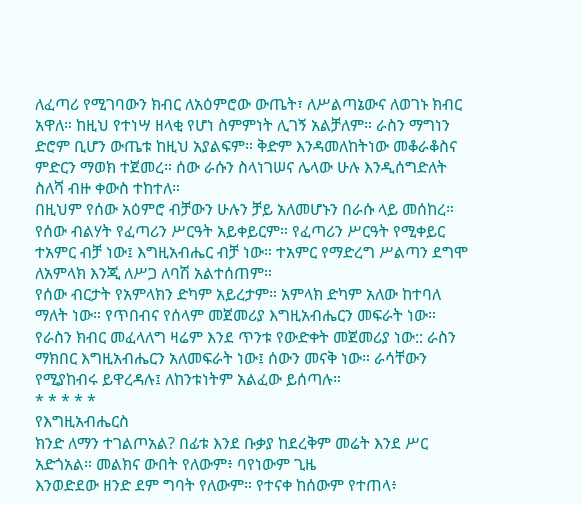ለፈጣሪ የሚገባውን ክብር ለአዕምሮው ውጤት፣ ለሥልጣኔውና ለወገኑ ክብር አዋለ። ከዚህ የተነሣ ዘላቂ የሆነ ስምምነት ሊገኝ አልቻለም። ራስን ማግነን ድሮም ቢሆን ውጤቱ ከዚህ አያልፍም። ቅድም እንዳመለከትነው መቆራቆስና ምድርን ማወክ ተጀመረ። ሰው ራሱን ስላነገሠና ሌላው ሁሉ እንዲሰግድለት ስለሻ ብዙ ቀውስ ተከተለ።
በዚህም የሰው አዕምሮ ብቻውን ሁሉን ቻይ አለመሆኑን በራሱ ላይ መሰከረ።
የሰው ብልሃት የፈጣሪን ሥርዓት አይቀይርም። የፈጣሪን ሥርዓት የሚቀይር ተአምር ብቻ ነው፤ እግዚአብሔር ብቻ ነው። ተአምር የማድረግ ሥልጣን ደግሞ ለአምላክ እንጂ ለሥጋ ለባሽ አልተሰጠም።
የሰው ብርታት የአምላክን ድካም አይረታም። አምላክ ድካም አለው ከተባለ ማለት ነው። የጥበብና የሰላም መጀመሪያ እግዚአብሔርን መፍራት ነው። የራስን ክብር መፈላለግ ዛሬም እንደ ጥንቱ የውድቀት መጀመሪያ ነው:: ራስን ማክበር እግዚአብሔርን አለመፍራት ነው፤ ሰውን መናቅ ነው። ራሳቸውን የሚያከብሩ ይዋረዳሉ፤ ለከንቱነትም አልፈው ይሰጣሉ።
* * * * *
የእግዚአብሔርስ
ክንድ ለማን ተገልጦአል? በፊቱ እንደ ቡቃያ ከደረቅም መሬት እንደ ሥር አድጎአል። መልክና ውበት የለውም፥ ባየነውም ጊዜ
እንወድደው ዘንድ ደም ግባት የለውም። የተናቀ ከሰውም የተጠላ፥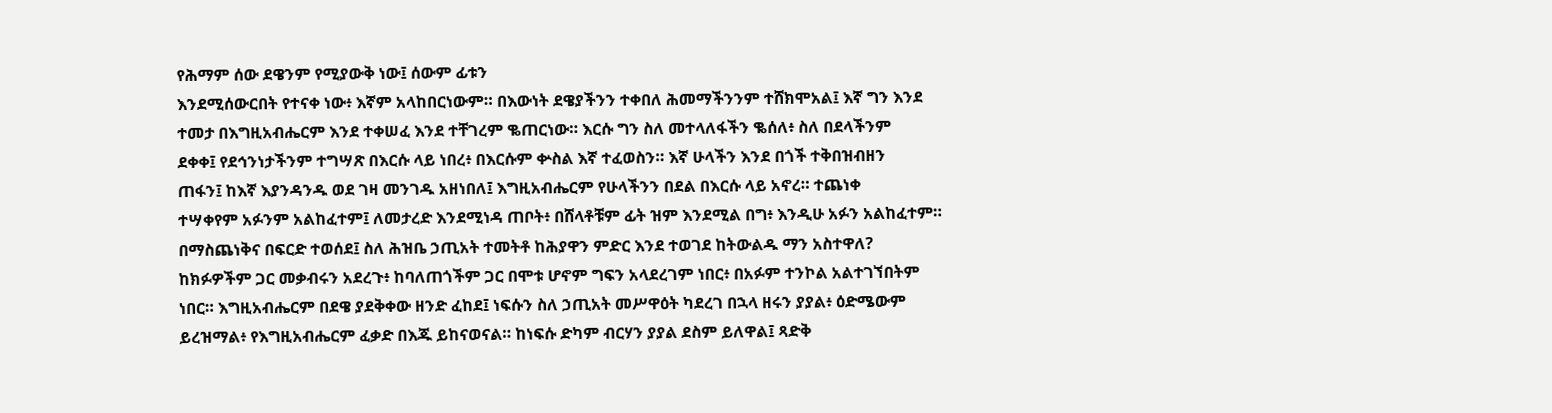የሕማም ሰው ደዌንም የሚያውቅ ነው፤ ሰውም ፊቱን
እንደሚሰውርበት የተናቀ ነው፥ እኛም አላከበርነውም። በእውነት ደዌያችንን ተቀበለ ሕመማችንንም ተሸክሞአል፤ እኛ ግን እንደ
ተመታ በእግዚአብሔርም እንደ ተቀሠፈ እንደ ተቸገረም ቈጠርነው። እርሱ ግን ስለ መተላለፋችን ቈሰለ፥ ስለ በደላችንም
ደቀቀ፤ የደኅንነታችንም ተግሣጽ በእርሱ ላይ ነበረ፥ በእርሱም ቍስል እኛ ተፈወስን። እኛ ሁላችን እንደ በጎች ተቅበዝብዘን
ጠፋን፤ ከእኛ እያንዳንዱ ወደ ገዛ መንገዱ አዘነበለ፤ እግዚአብሔርም የሁላችንን በደል በእርሱ ላይ አኖረ። ተጨነቀ
ተሣቀየም አፉንም አልከፈተም፤ ለመታረድ እንደሚነዳ ጠቦት፥ በሸላቶቹም ፊት ዝም እንደሚል በግ፥ እንዲሁ አፉን አልከፈተም።
በማስጨነቅና በፍርድ ተወሰደ፤ ስለ ሕዝቤ ኃጢአት ተመትቶ ከሕያዋን ምድር እንደ ተወገደ ከትውልዱ ማን አስተዋለ?
ከክፉዎችም ጋር መቃብሩን አደረጉ፥ ከባለጠጎችም ጋር በሞቱ ሆኖም ግፍን አላደረገም ነበር፥ በአፉም ተንኮል አልተገኘበትም
ነበር። እግዚአብሔርም በደዌ ያደቅቀው ዘንድ ፈከደ፤ ነፍሱን ስለ ኃጢአት መሥዋዕት ካደረገ በኋላ ዘሩን ያያል፥ ዕድሜውም
ይረዝማል፥ የእግዚአብሔርም ፈቃድ በእጁ ይከናወናል። ከነፍሱ ድካም ብርሃን ያያል ደስም ይለዋል፤ ጻድቅ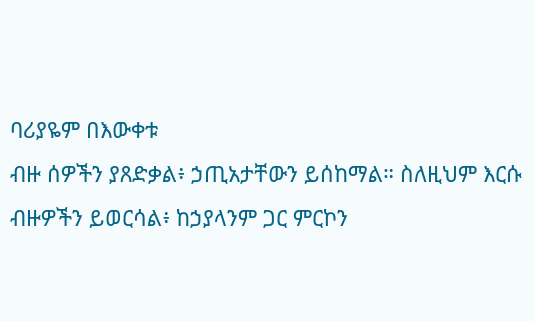ባሪያዬም በእውቀቱ
ብዙ ሰዎችን ያጸድቃል፥ ኃጢአታቸውን ይሰከማል። ስለዚህም እርሱ ብዙዎችን ይወርሳል፥ ከኃያላንም ጋር ምርኮን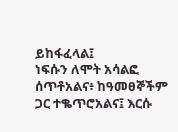ይከፋፈላል፤
ነፍሱን ለሞት አሳልፎ ሰጥቶአልና፥ ከዓመፀኞችም ጋር ተቈጥሮአልና፤ እርሱ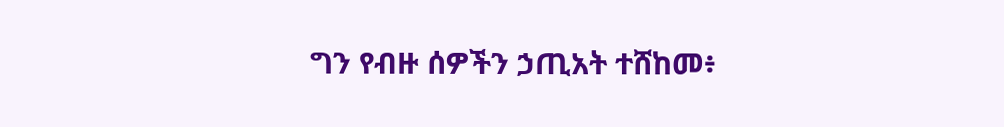ግን የብዙ ሰዎችን ኃጢአት ተሸከመ፥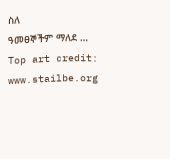ስለ
ዓመፀኞችም ማለደ … Top art credit: www.stailbe.org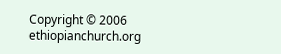Copyright © 2006 ethiopianchurch.org